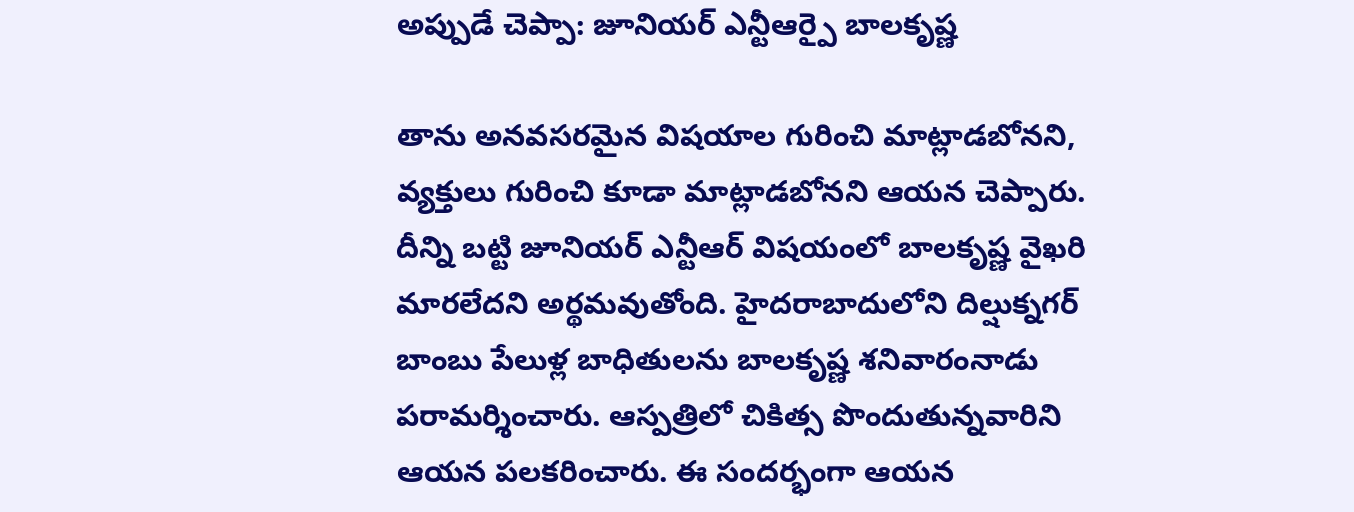అప్పుడే చెప్పా: జూనియర్ ఎన్టీఆర్పై బాలకృష్ణ

తాను అనవసరమైన విషయాల గురించి మాట్లాడబోనని, వ్యక్తులు గురించి కూడా మాట్లాడబోనని ఆయన చెప్పారు. దీన్ని బట్టి జూనియర్ ఎన్టీఆర్ విషయంలో బాలకృష్ణ వైఖరి మారలేదని అర్థమవుతోంది. హైదరాబాదులోని దిల్షుక్నగర్ బాంబు పేలుళ్ల బాధితులను బాలకృష్ణ శనివారంనాడు పరామర్శించారు. ఆస్పత్రిలో చికిత్స పొందుతున్నవారిని ఆయన పలకరించారు. ఈ సందర్భంగా ఆయన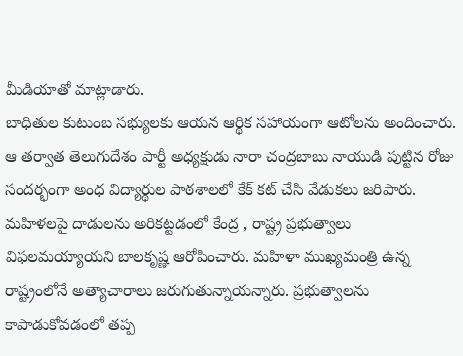మీడియాతో మాట్లాడారు.
బాధితుల కుటుంబ సభ్యులకు ఆయన ఆర్థిక సహాయంగా ఆటోలను అందించారు. ఆ తర్వాత తెలుగుదేశం పార్టీ అధ్యక్షుడు నారా చంద్రబాబు నాయుడి పుట్టిన రోజు సందర్భంగా అంధ విద్యార్థుల పాఠశాలలో కేక్ కట్ చేసి వేడుకలు జరిపారు.
మహిళలపై దాడులను అరికట్టడంలో కేంద్ర , రాష్ట్ర ప్రభుత్వాలు విఫలమయ్యాయని బాలకృష్ణ ఆరోపించారు. మహిళా ముఖ్యమంత్రి ఉన్న రాష్ట్రంలోనే అత్యాచారాలు జరుగుతున్నాయన్నారు. ప్రభుత్వాలను కాపాడుకోవడంలో తప్ప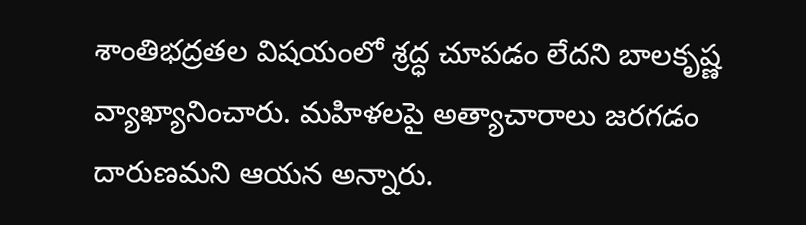శాంతిభద్రతల విషయంలో శ్రద్ధ చూపడం లేదని బాలకృష్ణ వ్యాఖ్యానించారు. మహిళలపై అత్యాచారాలు జరగడం దారుణమని ఆయన అన్నారు.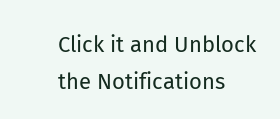Click it and Unblock the Notifications